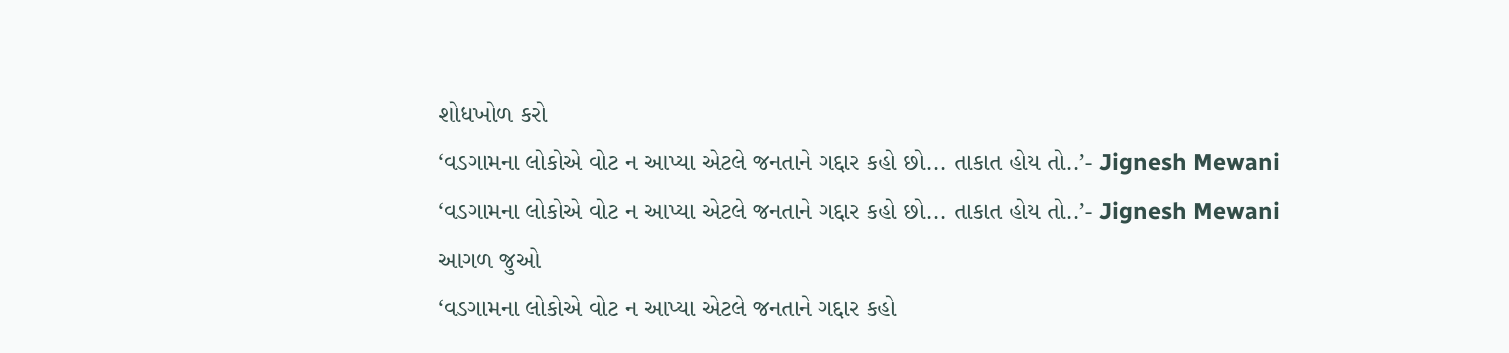શોધખોળ કરો
‘વડગામના લોકોએ વોટ ન આપ્યા એટલે જનતાને ગદ્દાર કહો છો... તાકાત હોય તો..’- Jignesh Mewani
‘વડગામના લોકોએ વોટ ન આપ્યા એટલે જનતાને ગદ્દાર કહો છો... તાકાત હોય તો..’- Jignesh Mewani
આગળ જુઓ
‘વડગામના લોકોએ વોટ ન આપ્યા એટલે જનતાને ગદ્દાર કહો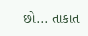છો... તાકાત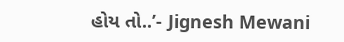હોય તો..’- Jignesh Mewani